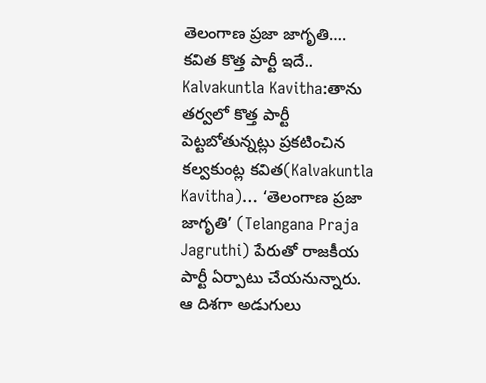తెలంగాణ ప్రజా జాగృతి…. కవిత కొత్త పార్టీ ఇదే..
Kalvakuntla Kavitha:తాను తర్వలో కొత్త పార్టీ పెట్టబోతున్నట్లు ప్రకటించిన కల్వకుంట్ల కవిత(Kalvakuntla Kavitha)… ‘తెలంగాణ ప్రజా జాగృతి’ (Telangana Praja Jagruthi) పేరుతో రాజకీయ పార్టీ ఏర్పాటు చేయనున్నారు. ఆ దిశగా అడుగులు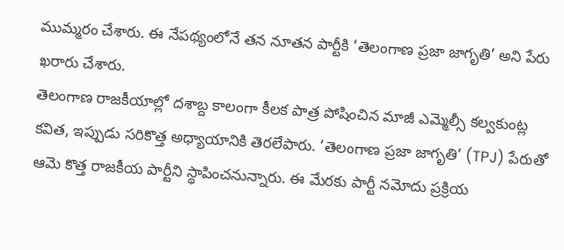ముమ్మరం చేశారు. ఈ నేపథ్యంలోనే తన నూతన పార్టీకి ‘తెలంగాణ ప్రజా జాగృతి’ అని పేరు ఖరారు చేశారు.
తెలంగాణ రాజకీయాల్లో దశాబ్ద కాలంగా కీలక పాత్ర పోషించిన మాజీ ఎమ్మెల్సీ కల్వకుంట్ల కవిత, ఇప్పుడు సరికొత్త అధ్యాయానికి తెరలేపారు. ‘తెలంగాణ ప్రజా జాగృతి’ (TPJ) పేరుతో ఆమె కొత్త రాజకీయ పార్టీని స్థాపించనున్నారు. ఈ మేరకు పార్టీ నమోదు ప్రక్రియ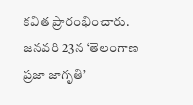కవిత ప్రారంభించారు. జనవరి 23న ‘తెలంగాణ ప్రజా జాగృతి’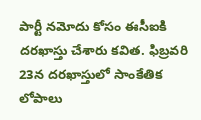పార్టీ నమోదు కోసం ఈసీఐకి దరఖాస్తు చేశారు కవిత. ఫిబ్రవరి 23న దరఖాస్తులో సాంకేతిక లోపాలు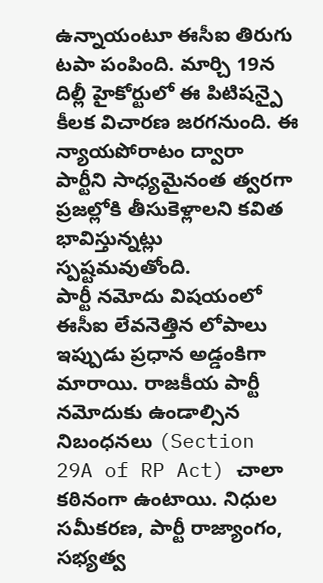ఉన్నాయంటూ ఈసీఐ తిరుగు టపా పంపింది. మార్చి 19న దిల్లీ హైకోర్టులో ఈ పిటిషన్పై కీలక విచారణ జరగనుంది. ఈ న్యాయపోరాటం ద్వారా పార్టీని సాధ్యమైనంత త్వరగా ప్రజల్లోకి తీసుకెళ్లాలని కవిత భావిస్తున్నట్లు స్పష్టమవుతోంది.
పార్టీ నమోదు విషయంలో ఈసీఐ లేవనెత్తిన లోపాలు ఇప్పుడు ప్రధాన అడ్డంకిగా మారాయి. రాజకీయ పార్టీ నమోదుకు ఉండాల్సిన నిబంధనలు (Section 29A of RP Act) చాలా కఠినంగా ఉంటాయి. నిధుల సమీకరణ, పార్టీ రాజ్యాంగం, సభ్యత్వ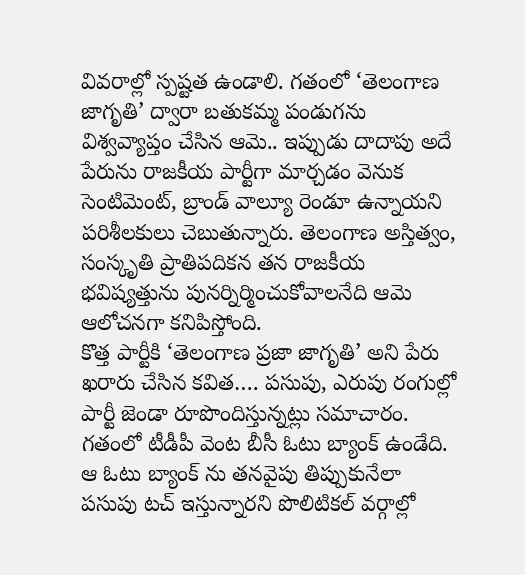వివరాల్లో స్పష్టత ఉండాలి. గతంలో ‘తెలంగాణ జాగృతి’ ద్వారా బతుకమ్మ పండుగను విశ్వవ్యాప్తం చేసిన ఆమె.. ఇప్పుడు దాదాపు అదే పేరును రాజకీయ పార్టీగా మార్చడం వెనుక సెంటిమెంట్, బ్రాండ్ వాల్యూ రెండూ ఉన్నాయని పరిశీలకులు చెబుతున్నారు. తెలంగాణ అస్తిత్వం, సంస్కృతి ప్రాతిపదికన తన రాజకీయ భవిష్యత్తును పునర్నిర్మించుకోవాలనేది ఆమె ఆలోచనగా కనిపిస్తోంది.
కొత్త పార్టీకి ‘తెలంగాణ ప్రజా జాగృతి’ అని పేరు ఖరారు చేసిన కవిత…. పసుపు, ఎరుపు రంగుల్లో పార్టీ జెండా రూపొందిస్తున్నట్లు సమాచారం. గతంలో టీడీపీ వెంట బీసీ ఓటు బ్యాంక్ ఉండేది. ఆ ఓటు బ్యాంక్ ను తనవైపు తిప్పుకునేలా పసుపు టచ్ ఇస్తున్నారని పొలిటికల్ వర్గాల్లో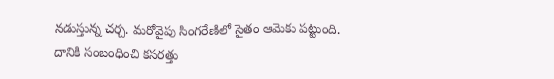నడుస్తున్న చర్చ. మరోవైపు సింగరేణిలో సైతం ఆమెకు పట్టుంది. దానికి సంబంధించి కసరత్తు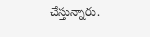చేస్తున్నారు.